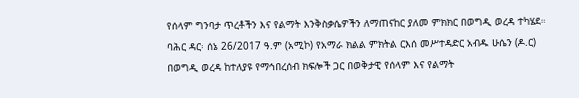የሰላም ግንባታ ጥረቶችን እና የልማት እንቅስቃሴዎችን ለማጠናከር ያለመ ምክክር በወግዲ ወረዳ ተካሄደ።
ባሕር ዳር፡ ሰኔ 26/2017 ዓ.ም (አሚኮ) የአማራ ክልል ምክትል ርእሰ መሥተዳድር አብዱ ሁሴን (ዶ.ር) በወግዲ ወረዳ ከተለያዩ የማኅበረሰብ ክፍሎች ጋር በወቅታዊ የሰላም እና የልማት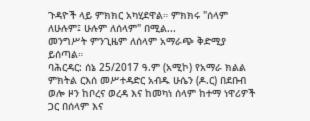ጉዳዮች ላይ ምክክር አካሂደዋል። ምክክሩ "ሰላም ለሁሉም፤ ሁሉም ለሰላም" በሚል...
መንግሥት ምንጊዜም ለሰላም አማራጭ ቅድሚያ ይሰጣል።
ባሕርዳር: ሰኔ 25/2017 ዓ.ም (አሚኮ) የአማራ ክልል ምክትል ርእሰ መሥተዳድር አብዱ ሁሴን (ዶ.ር) በደቡብ ወሎ ዞን ከቦረና ወረዳ እና ከመካነ ሰላም ከተማ ነዋሪዎች ጋር በሰላም እና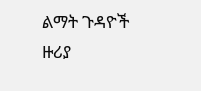ልማት ጉዳዮች ዙሪያ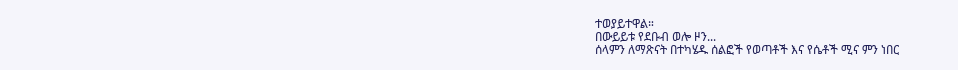ተወያይተዋል።
በውይይቱ የደቡብ ወሎ ዞን...
ሰላምን ለማጽናት በተካሄዱ ሰልፎች የወጣቶች እና የሴቶች ሚና ምን ነበር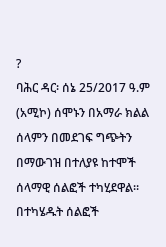?
ባሕር ዳር፡ ሰኔ 25/2017 ዓ.ም (አሚኮ) ሰሞኑን በአማራ ክልል ሰላምን በመደገፍ ግጭትን በማውገዝ በተለያዩ ከተሞች ሰላማዊ ሰልፎች ተካሂደዋል።
በተካሄዱት ሰልፎች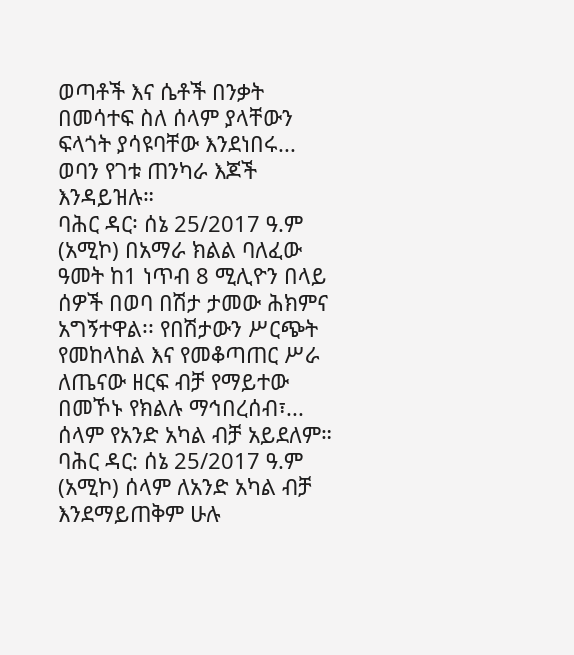ወጣቶች እና ሴቶች በንቃት በመሳተፍ ስለ ሰላም ያላቸውን ፍላጎት ያሳዩባቸው እንደነበሩ...
ወባን የገቱ ጠንካራ እጆች እንዳይዝሉ።
ባሕር ዳር፡ ሰኔ 25/2017 ዓ.ም (አሚኮ) በአማራ ክልል ባለፈው ዓመት ከ1 ነጥብ 8 ሚሊዮን በላይ ሰዎች በወባ በሽታ ታመው ሕክምና አግኝተዋል፡፡ የበሽታውን ሥርጭት የመከላከል እና የመቆጣጠር ሥራ ለጤናው ዘርፍ ብቻ የማይተው በመኾኑ የክልሉ ማኅበረሰብ፣...
ሰላም የአንድ አካል ብቻ አይደለም።
ባሕር ዳር: ሰኔ 25/2017 ዓ.ም (አሚኮ) ሰላም ለአንድ አካል ብቻ እንደማይጠቅም ሁሉ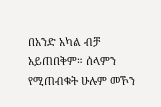በአንድ አካል ብቻ አይጠበቅም። ሰላምን የሚጠብቁት ሁሉም መኾን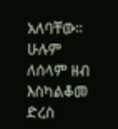አለባቸው። ሁሉም ለሰላም ዘብ እስካልቆመ ድረስ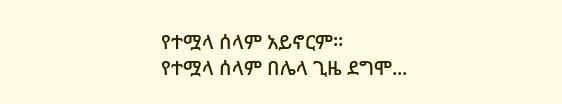የተሟላ ሰላም አይኖርም።
የተሟላ ሰላም በሌላ ጊዜ ደግሞ...